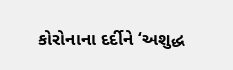કોરોનાના દર્દીને ‘અશુદ્ધ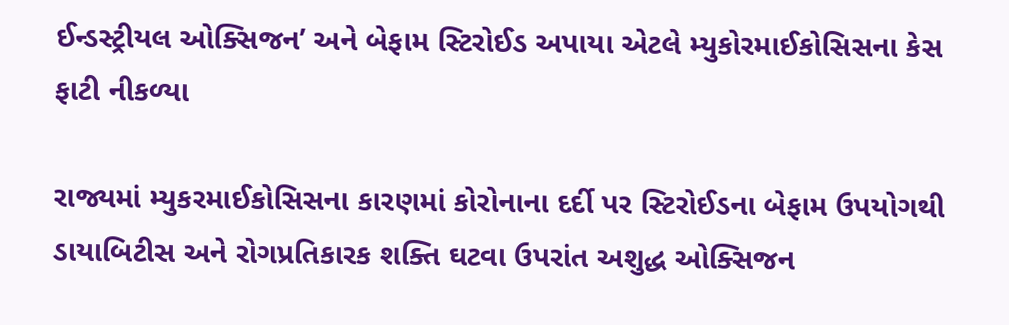ઈન્ડસ્ટ્રીયલ ઓક્સિજન’ અને બેફામ સ્ટિરોઈડ અપાયા એટલે મ્યુકોરમાઈકોસિસના કેસ ફાટી નીકળ્યા

રાજ્યમાં મ્યુકરમાઈકોસિસના કારણમાં કોરોનાના દર્દી પર સ્ટિરોઈડના બેફામ ઉપયોગથી ડાયાબિટીસ અને રોગપ્રતિકારક શક્તિ ઘટવા ઉપરાંત અશુદ્ધ ઓક્સિજન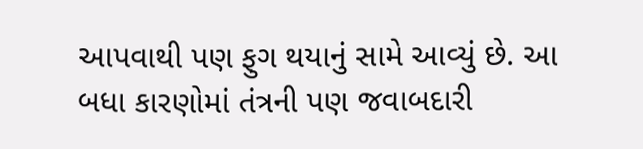આપવાથી પણ ફુગ થયાનું સામે આવ્યું છે. આ બધા કારણોમાં તંત્રની પણ જવાબદારી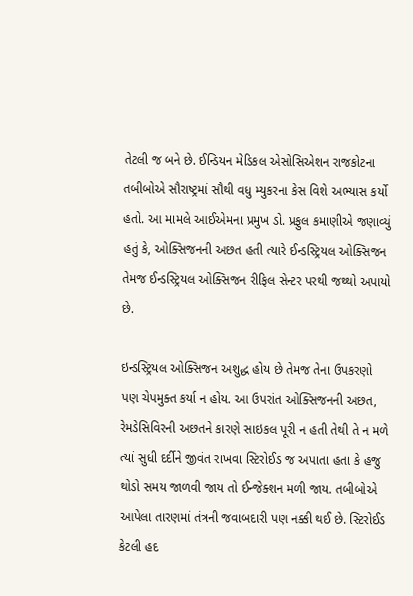તેટલી જ બને છે. ઈન્ડિયન મેડિકલ એસોસિએશન રાજકોટના તબીબોએ સૌરાષ્ટ્રમાં સૌથી વધુ મ્યુકરના કેસ વિશે અભ્યાસ કર્યો હતો. આ મામલે આઈએમના પ્રમુખ ડો. પ્રફુલ કમાણીએ જણાવ્યું હતું કે, ઓક્સિજનની અછત હતી ત્યારે ઈન્ડસ્ટ્રિયલ ઓક્સિજન તેમજ ઈન્ડસ્ટ્રિયલ ઓક્સિજન રીફિલ સેન્ટર પરથી જથ્થો અપાયો છે.

ઇન્ડસ્ટ્રિયલ ઓક્સિજન અશુદ્ધ હોય છે તેમજ તેના ઉપકરણો પણ ચેપમુક્ત કર્યા ન હોય. આ ઉપરાંત ઓક્સિજનની અછત, રેમડેસિવિરની અછતને કારણે સાઇકલ પૂરી ન હતી તેથી તે ન મળે ત્યાં સુધી દર્દીને જીવંત રાખવા સ્ટિરોઈડ જ અપાતા હતા કે હજુ થોડો સમય જાળવી જાય તો ઈન્જેક્શન મળી જાય. તબીબોએ આપેલા તારણમાં તંત્રની જવાબદારી પણ નક્કી થઈ છે. સ્ટિરોઈડ કેટલી હદ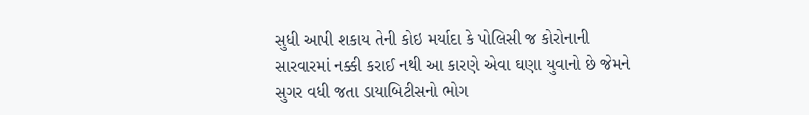સુધી આપી શકાય તેની કોઇ મર્યાદા કે પોલિસી જ કોરોનાની સારવારમાં નક્કી કરાઈ નથી આ કારણે એવા ઘણા યુવાનો છે જેમને સુગર વધી જતા ડાયાબિટીસનો ભોગ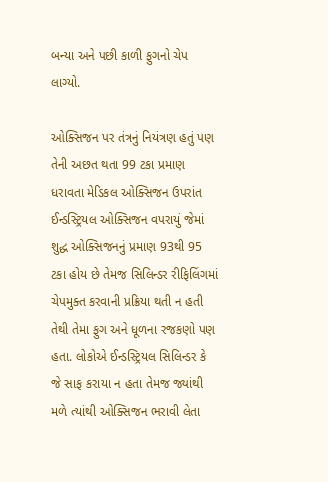બન્યા અને પછી કાળી ફુગનો ચેપ લાગ્યો.

ઓક્સિજન પર તંત્રનું નિયંત્રણ હતું પણ તેની અછત થતા 99 ટકા પ્રમાણ ધરાવતા મેડિકલ ઓક્સિજન ઉપરાંત ઈન્ડસ્ટ્રિયલ ઓક્સિજન વપરાયું જેમાં શુદ્ધ ઓક્સિજનનું પ્રમાણ 93થી 95 ટકા હોય છે તેમજ સિલિન્ડર રીફિલિંગમાં ચેપમુક્ત કરવાની પ્રક્રિયા થતી ન હતી તેથી તેમા ફુગ અને ધૂળના રજકણો પણ હતા. લોકોએ ઈન્ડસ્ટ્રિયલ સિલિન્ડર કે જે સાફ કરાયા ન હતા તેમજ જ્યાંથી મળે ત્યાંથી ઓક્સિજન ભરાવી લેતા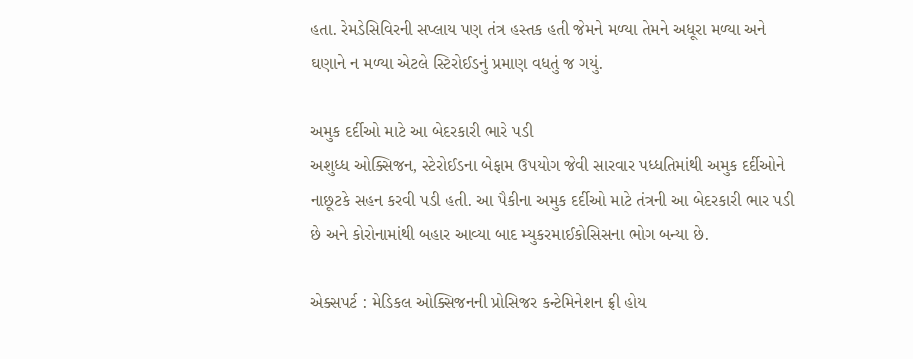હતા. રેમડેસિવિરની સપ્લાય પણ તંત્ર હસ્તક હતી જેમને મળ્યા તેમને અધૂરા મળ્યા અને ઘણાને ન મળ્યા એટલે સ્ટિરોઈડનું પ્રમાણ વધતું જ ગયું.

અમુક દર્દીઓ માટે આ બેદરકારી ભારે પડી
અશુધ્ધ ઓક્સિજન, સ્ટેરોઈડના બેફામ ઉપયોગ જેવી સારવાર પધ્ધતિમાંથી અમુક દર્દીઓને નાછૂટકે સહન કરવી પડી હતી. આ પૈકીના અમુક દર્દીઓ માટે તંત્રની આ બેદરકારી ભાર પડી છે અને કોરોનામાંથી બહાર આવ્યા બાદ મ્યુકરમાઈકોસિસના ભોગ બન્યા છે.

એક્સપર્ટ : મેડિકલ ઓક્સિજનની પ્રોસિજર કન્ટેમિનેશન ફ્રી હોય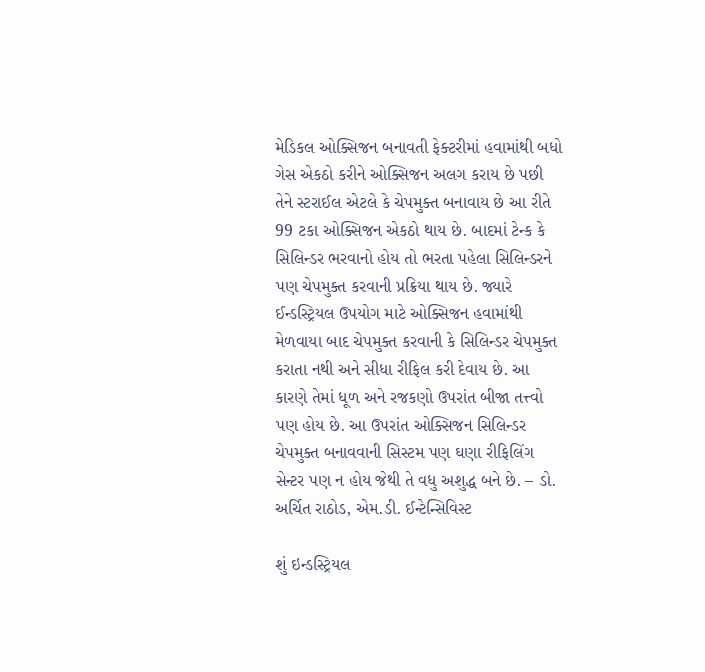મેડિકલ ઓક્સિજન બનાવતી ફેક્ટરીમાં હવામાંથી બધો ગેસ એકઠો કરીને ઓક્સિજન અલગ કરાય છે પછી તેને સ્ટરાઈલ એટલે કે ચેપમુક્ત બનાવાય છે આ રીતે 99 ટકા ઓક્સિજન એકઠો થાય છે. બાદમાં ટેન્ક કે સિલિન્ડર ભરવાનો હોય તો ભરતા પહેલા સિલિન્ડરને પણ ચેપમુક્ત કરવાની પ્રક્રિયા થાય છે. જ્યારે ઈન્ડસ્ટ્રિયલ ઉપયોગ માટે ઓક્સિજન હવામાંથી મેળવાયા બાદ ચેપમુક્ત કરવાની કે સિલિન્ડર ચેપમુક્ત કરાતા નથી અને સીધા રીફિલ કરી દેવાય છે. આ કારણે તેમાં ધૂળ અને રજકણો ઉપરાંત બીજા તત્ત્વો પણ હોય છે. આ ઉપરાંત ઓક્સિજન સિલિન્ડર ચેપમુક્ત બનાવવાની સિસ્ટમ પણ ઘણા રીફિલિંગ સેન્ટર પણ ન હોય જેથી તે વધુ અશુદ્ધ બને છે. – ડો. અર્ચિત રાઠોડ, એમ.ડી. ઈન્ટેન્સિવિસ્ટ

શું ઇન્ડસ્ટ્રિયલ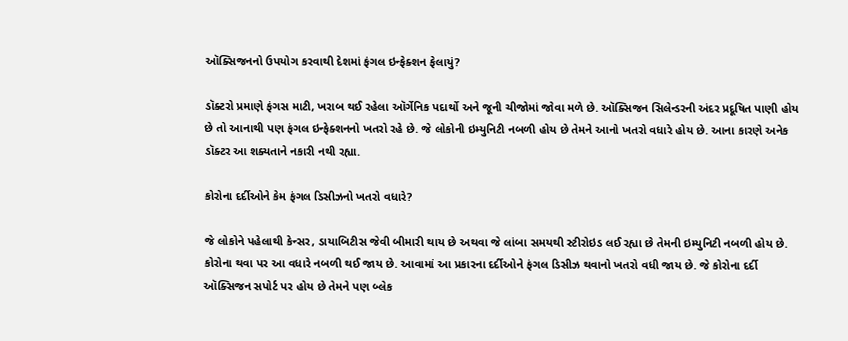ઑક્સિજનનો ઉપયોગ કરવાથી દેશમાં ફંગલ ઇન્ફેક્શન ફેલાયું?

ડૉક્ટરો પ્રમાણે ફંગસ માટી, ખરાબ થઈ રહેલા ઑર્ગેનિક પદાર્થો અને જૂની ચીજોમાં જોવા મળે છે. ઑક્સિજન સિલેન્ડરની અંદર પ્રદૂષિત પાણી હોય છે તો આનાથી પણ ફંગલ ઇન્ફેક્શનનો ખતરો રહે છે. જે લોકોની ઇમ્યુનિટી નબળી હોય છે તેમને આનો ખતરો વધારે હોય છે. આના કારણે અનેક ડૉક્ટર આ શક્યતાને નકારી નથી રહ્યા.

કોરોના દર્દીઓને કેમ ફંગલ ડિસીઝનો ખતરો વધારે?

જે લોકોને પહેલાથી કેન્સર, ડાયાબિટીસ જેવી બીમારી થાય છે અથવા જે લાંબા સમયથી સ્ટીરોઇડ લઈ રહ્યા છે તેમની ઇમ્યુનિટી નબળી હોય છે. કોરોના થવા પર આ વધારે નબળી થઈ જાય છે. આવામાં આ પ્રકારના દર્દીઓને ફંગલ ડિસીઝ થવાનો ખતરો વધી જાય છે. જે કોરોના દર્દી ઑક્સિજન સપોર્ટ પર હોય છે તેમને પણ બ્લેક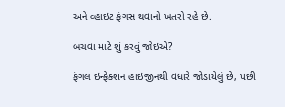અને વ્હાઇટ ફંગસ થવાનો ખતરો રહે છે.

બચવા માટે શું કરવું જોઇએ?

ફંગલ ઇન્ફેક્શન હાઇજીનથી વધારે જોડાયેલું છે, પછી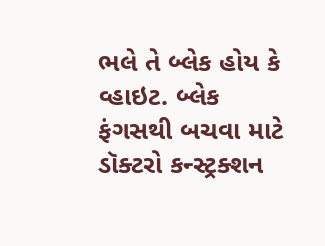ભલે તે બ્લેક હોય કે વ્હાઇટ. બ્લેક ફંગસથી બચવા માટે ડૉક્ટરો કન્સ્ટ્રક્શન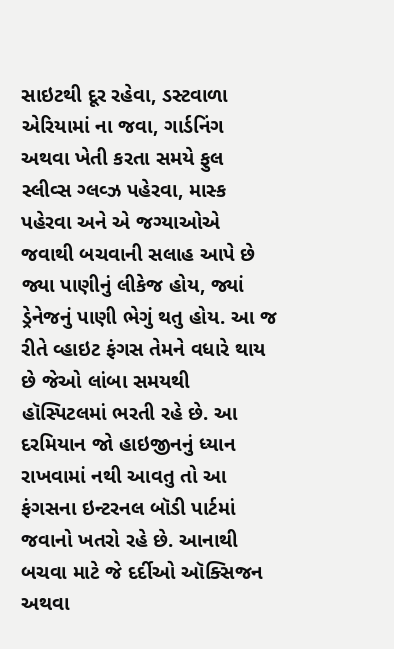સાઇટથી દૂર રહેવા, ડસ્ટવાળા એરિયામાં ના જવા, ગાર્ડનિંગ અથવા ખેતી કરતા સમયે ફુલ સ્લીવ્સ ગ્લવ્ઝ પહેરવા, માસ્ક પહેરવા અને એ જગ્યાઓએ જવાથી બચવાની સલાહ આપે છે જ્યા પાણીનું લીકેજ હોય, જ્યાં ડ્રેનેજનું પાણી ભેગું થતુ હોય. આ જ રીતે વ્હાઇટ ફંગસ તેમને વધારે થાય છે જેઓ લાંબા સમયથી હૉસ્પિટલમાં ભરતી રહે છે. આ દરમિયાન જો હાઇજીનનું ધ્યાન રાખવામાં નથી આવતુ તો આ ફંગસના ઇન્ટરનલ બૉડી પાર્ટમાં જવાનો ખતરો રહે છે. આનાથી બચવા માટે જે દર્દીઓ ઑક્સિજન અથવા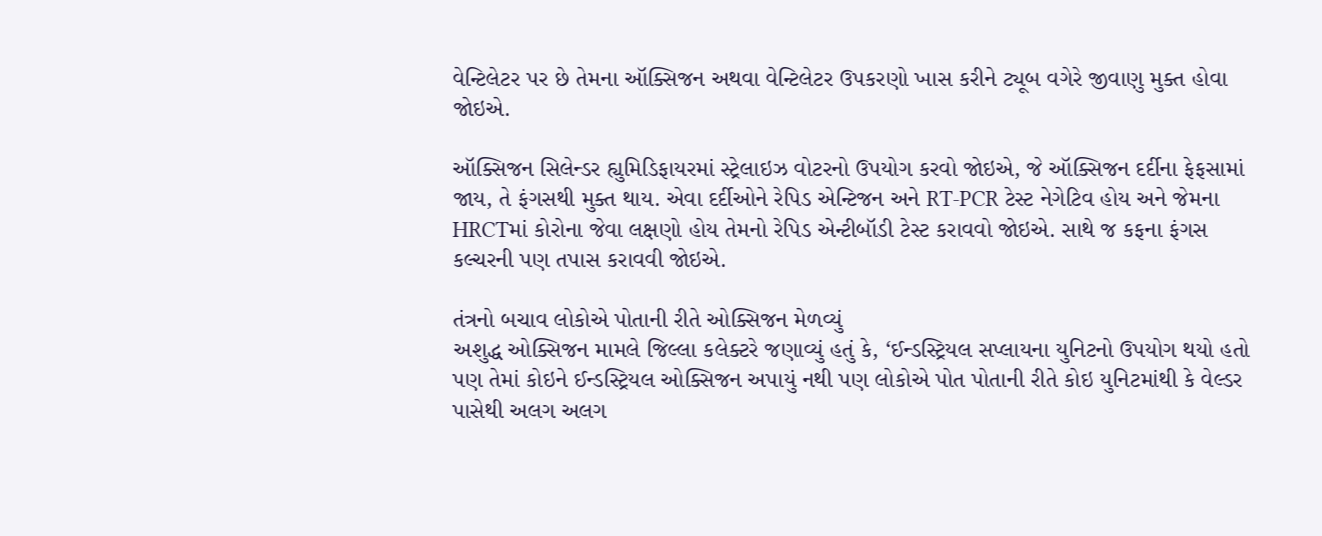વેન્ટિલેટર પર છે તેમના ઑક્સિજન અથવા વેન્ટિલેટર ઉપકરણો ખાસ કરીને ટ્યૂબ વગેરે જીવાણુ મુક્ત હોવા જોઇએ.

ઑક્સિજન સિલેન્ડર હ્યુમિડિફાયરમાં સ્ટ્રેલાઇઝ વોટરનો ઉપયોગ કરવો જોઇએ, જે ઑક્સિજન દર્દીના ફેફસામાં જાય, તે ફંગસથી મુક્ત થાય. એવા દર્દીઓને રેપિડ એન્ટિજન અને RT-PCR ટેસ્ટ નેગેટિવ હોય અને જેમના HRCTમાં કોરોના જેવા લક્ષણો હોય તેમનો રેપિડ એન્ટીબૉડી ટેસ્ટ કરાવવો જોઇએ. સાથે જ કફના ફંગસ કલ્ચરની પણ તપાસ કરાવવી જોઇએ.

તંત્રનો બચાવ લોકોએ પોતાની રીતે ઓક્સિજન મેળવ્યું
અશુદ્ધ ઓક્સિજન મામલે જિલ્લા કલેક્ટરે જણાવ્યું હતું કે, ‘ઈન્ડસ્ટ્રિયલ સપ્લાયના યુનિટનો ઉપયોગ થયો હતો પણ તેમાં કોઇને ઈન્ડસ્ટ્રિયલ ઓક્સિજન અપાયું નથી પણ લોકોએ પોત પોતાની રીતે કોઇ યુનિટમાંથી કે વેલ્ડર પાસેથી અલગ અલગ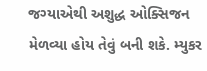જગ્યાએથી અશુદ્ધ ઓક્સિજન મેળવ્યા હોય તેવું બની શકે. મ્યુકર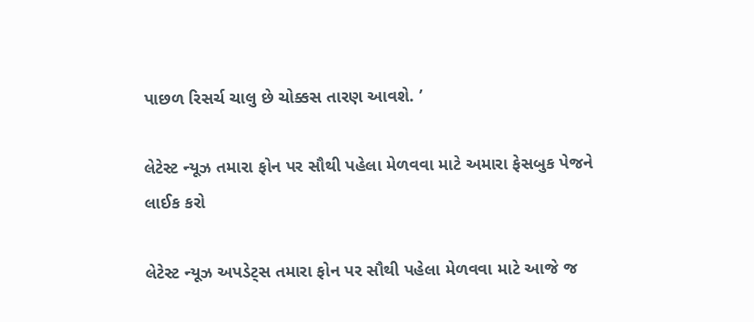પાછળ રિસર્ચ ચાલુ છે ચોક્કસ તારણ આવશે. ’

લેટેસ્ટ ન્યૂઝ તમારા ફોન પર સૌથી પહેલા મેળવવા માટે અમારા ફેસબુક પેજને લાઈક કરો

લેટેસ્ટ ન્યૂઝ અપડેટ્સ તમારા ફોન પર સૌથી પહેલા મેળવવા માટે આજે જ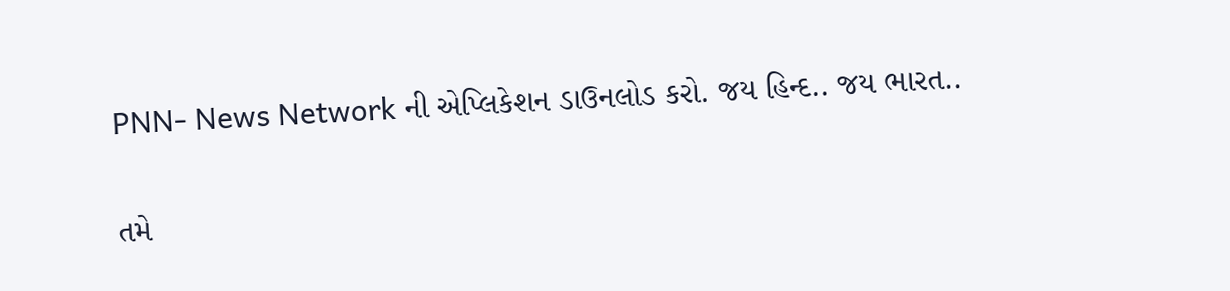PNN- News Network ની એપ્લિકેશન ડાઉનલોડ કરો. જય હિન્દ.. જય ભારત..

તમે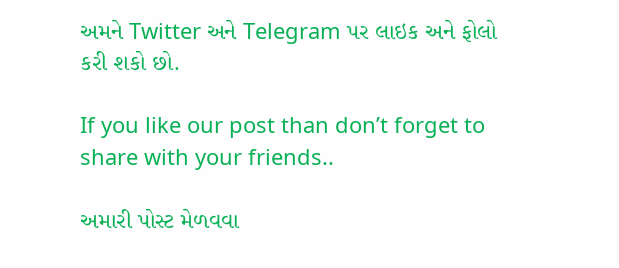અમને Twitter અને Telegram પર લાઇક અને ફોલો કરી શકો છો.

If you like our post than don’t forget to share with your friends..

અમારી પોસ્ટ મેળવવા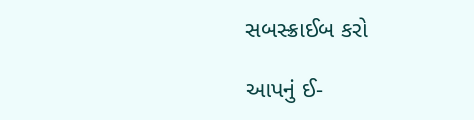સબસ્ક્રાઈબ કરો

આપનું ઈ-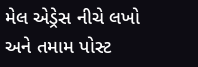મેલ એડ્રેસ નીચે લખો અને તમામ પોસ્ટ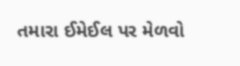તમારા ઈમેઈલ પર મેળવો